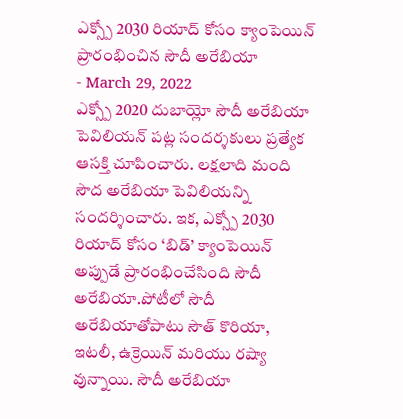ఎక్స్పో 2030 రియాద్ కోసం క్యాంపెయిన్ ప్రారంభించిన సౌదీ అరేబియా
- March 29, 2022
ఎక్స్పో 2020 దుబాయ్లో సౌదీ అరేబియా పెవిలియన్ పట్ల సందర్శకులు ప్రత్యేక ఆసక్తి చూపించారు. లక్షలాది మంది సౌద అరేబియా పెవిలియన్ని సందర్శించారు. ఇక, ఎక్స్పో 2030 రియాద్ కోసం ‘బిడ్’ క్యాంపెయిన్ అప్పుడే ప్రారంభించేసింది సౌదీ అరేబియా.పోటీలో సౌదీ అరేబియాతోపాటు సౌత్ కొరియా, ఇటలీ, ఉక్రెయిన్ మరియు రష్యా వున్నాయి. సౌదీ అరేబియా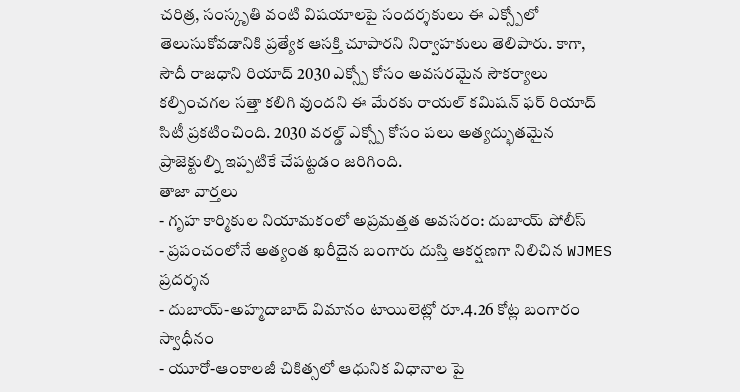చరిత్ర, సంస్కృతి వంటి విషయాలపై సందర్శకులు ఈ ఎక్స్పోలో తెలుసుకోవడానికి ప్రత్యేక ఆసక్తి చూపారని నిర్వాహకులు తెలిపారు. కాగా, సౌదీ రాజధాని రియాద్ 2030 ఎక్స్పో కోసం అవసరమైన సౌకర్యాలు కల్పించగల సత్తా కలిగి వుందని ఈ మేరకు రాయల్ కమిషన్ ఫర్ రియాద్ సిటీ ప్రకటించింది. 2030 వరల్డ్ ఎక్స్పో కోసం పలు అత్యద్భుతమైన ప్రాజెక్టుల్ని ఇప్పటికే చేపట్టడం జరిగింది.
తాజా వార్తలు
- గృహ కార్మికుల నియామకంలో అప్రమత్తత అవసరం: దుబాయ్ పోలీస్
- ప్రపంచంలోనే అత్యంత ఖరీదైన బంగారు దుస్తి ఆకర్షణగా నిలిచిన WJMES ప్రదర్శన
- దుబాయ్-అహ్మదాబాద్ విమానం టాయిలెట్లో రూ.4.26 కోట్ల బంగారం స్వాధీనం
- యూరో-ఆంకాలజీ చికిత్సలో ఆధునిక విధానాల పై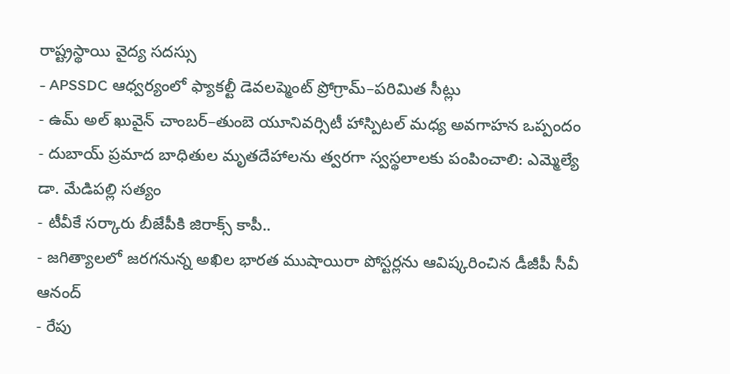రాష్ట్రస్థాయి వైద్య సదస్సు
- APSSDC ఆధ్వర్యంలో ఫ్యాకల్టీ డెవలప్మెంట్ ప్రోగ్రామ్–పరిమిత సీట్లు
- ఉమ్ అల్ ఖువైన్ చాంబర్–తుంబె యూనివర్సిటీ హాస్పిటల్ మధ్య అవగాహన ఒప్పందం
- దుబాయ్ ప్రమాద బాధితుల మృతదేహాలను త్వరగా స్వస్థలాలకు పంపించాలి: ఎమ్మెల్యే డా. మేడిపల్లి సత్యం
- టీవీకే సర్కారు బీజేపీకి జిరాక్స్ కాపీ..
- జగిత్యాలలో జరగనున్న అఖిల భారత ముషాయిరా పోస్టర్లను ఆవిష్కరించిన డీజీపీ సీవీ ఆనంద్
- రేపు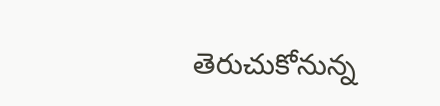తెరుచుకోనున్న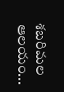శబరిమల ఆలయం...